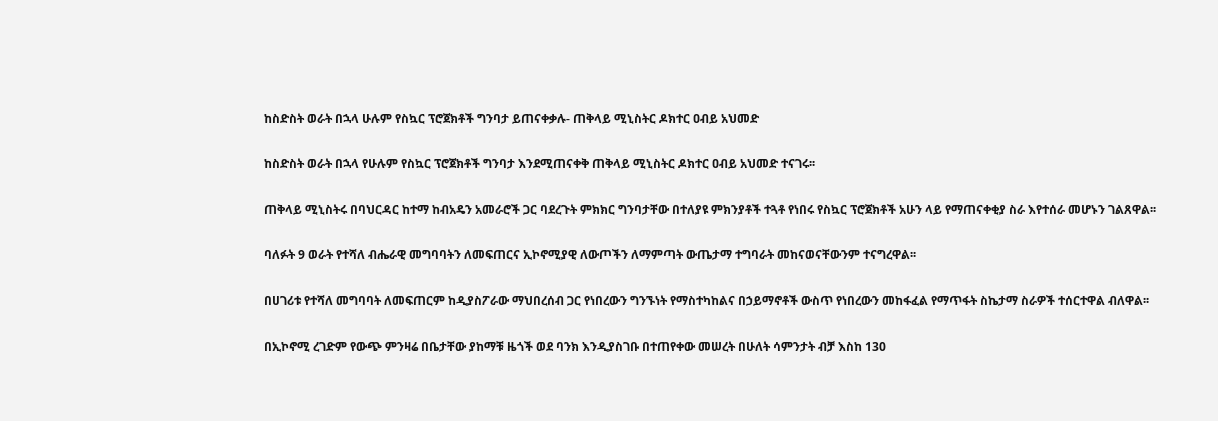ከስድስት ወራት በኋላ ሁሉም የስኳር ፕሮጀክቶች ግንባታ ይጠናቀቃሉ- ጠቅላይ ሚኒስትር ዶክተር ዐብይ አህመድ

ከስድስት ወራት በኋላ የሁሉም የስኳር ፕሮጀክቶች ግንባታ እንደሚጠናቀቅ ጠቅላይ ሚኒስትር ዶክተር ዐብይ አህመድ ተናገሩ፡፡

ጠቅላይ ሚኒስትሩ በባህርዳር ከተማ ከብአዴን አመራሮች ጋር ባደረጉት ምክክር ግንባታቸው በተለያዩ ምክንያቶች ተጓቶ የነበሩ የስኳር ፕሮጀክቶች አሁን ላይ የማጠናቀቂያ ስራ እየተሰራ መሆኑን ገልጸዋል፡፡

ባለፉት 9 ወራት የተሻለ ብሔራዊ መግባባትን ለመፍጠርና ኢኮኖሚያዊ ለውጦችን ለማምጣት ውጤታማ ተግባራት መከናወናቸውንም ተናግረዋል፡፡

በሀገሪቱ የተሻለ መግባባት ለመፍጠርም ከዲያስፖራው ማህበረሰብ ጋር የነበረውን ግንኙነት የማስተካከልና በኃይማኖቶች ውስጥ የነበረውን መከፋፈል የማጥፋት ስኬታማ ስራዎች ተሰርተዋል ብለዋል፡፡

በኢኮኖሚ ረገድም የውጭ ምንዛሬ በቤታቸው ያከማቹ ዜጎች ወደ ባንክ እንዲያስገቡ በተጠየቀው መሠረት በሁለት ሳምንታት ብቻ እስከ 130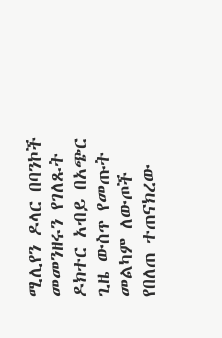ሚሊየን ዶላር በባንኮች መመንዘሩን የገለጹት ዶክተር አብይ በአጭር ጊዜ ውስጥ የመጡት መልካም ለውጦች የበለጠ ተጠናክረው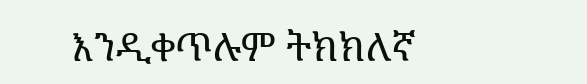እንዲቀጥሉም ትክክለኛ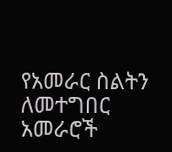የአመራር ስልትን ለመተግበር አመራሮች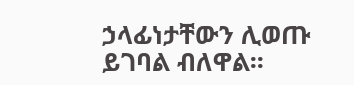ኃላፊነታቸውን ሊወጡ ይገባል ብለዋል፡፡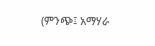(ምንጭ፤ አማሃራ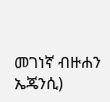መገነኛ ብዙሐን ኤጄንሲ)